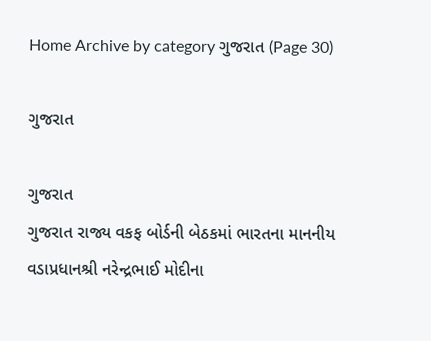Home Archive by category ગુજરાત (Page 30)

ગુજરાત

ગુજરાત
ગુજરાત રાજ્ય વકફ બોર્ડની બેઠકમાં ભારતના માનનીય વડાપ્રધાનશ્રી નરેન્દ્રભાઈ મોદીના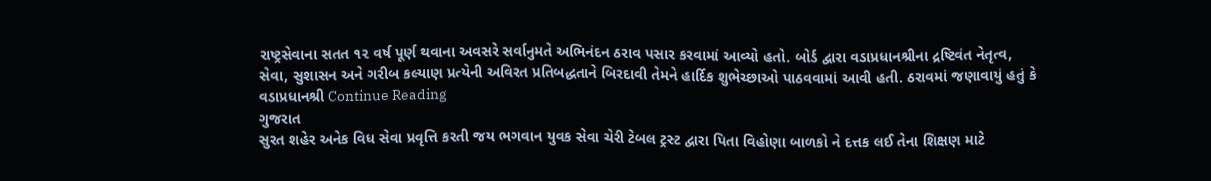રાષ્ટ્રસેવાના સતત ૧૨ વર્ષ પૂર્ણ થવાના અવસરે સર્વાનુમતે અભિનંદન ઠરાવ પસાર કરવામાં આવ્યો હતો. બોર્ડ દ્વારા વડાપ્રધાનશ્રીના દ્રષ્ટિવંત નેતૃત્વ, સેવા, સુશાસન અને ગરીબ કલ્યાણ પ્રત્યેની અવિરત પ્રતિબદ્ધતાને બિરદાવી તેમને હાર્દિક શુભેચ્છાઓ પાઠવવામાં આવી હતી. ઠરાવમાં જણાવાયું હતું કે વડાપ્રધાનશ્રી Continue Reading
ગુજરાત
સુરત શહેર અનેક વિધ સેવા પ્રવૃત્તિ કરતી જય ભગવાન યુવક સેવા ચેરી ટેબલ ટ્રસ્ટ દ્વારા પિતા વિહોણા બાળકો ને દત્તક લઈ તેના શિક્ષણ માટે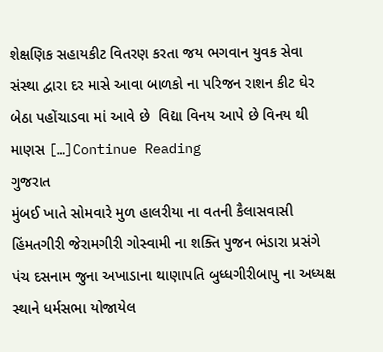શેક્ષણિક સહાયકીટ વિતરણ કરતા જય ભગવાન યુવક સેવા સંસ્થા દ્વારા દર માસે આવા બાળકો ના પરિજન રાશન કીટ ઘેર બેઠા પહોંચાડવા માં આવે છે  વિદ્યા વિનય આપે છે વિનય થી માણસ […]Continue Reading
ગુજરાત
મુંબઈ ખાતે સોમવારે મુળ હાલરીયા ના વતની કૈલાસવાસી હિંમતગીરી જેરામગીરી ગોસ્વામી ના શક્તિ પુજન ભંડારા પ્રસંગે પંચ દસનામ જુના અખાડાના થાણાપતિ બુધ્ધગીરીબાપુ ના અધ્યક્ષ સ્થાને ધર્મસભા યોજાયેલ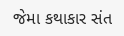જેમા કથાકાર સંત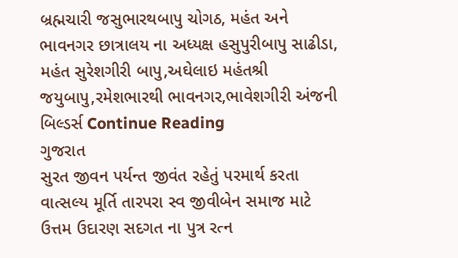બ્રહ્મચારી જસુભારથબાપુ ચોગઠ, મહંત અને ભાવનગર છાત્રાલય ના અધ્યક્ષ હસુપુરીબાપુ સાઢીડા, મહંત સુરેશગીરી બાપુ,અઘેલાઇ મહંતશ્રી જયુબાપુ,રમેશભારથી ભાવનગર,ભાવેશગીરી અંજની બિલ્ડર્સ Continue Reading
ગુજરાત
સુરત જીવન પર્યન્ત જીવંત રહેતું પરમાર્થ કરતા વાત્સલ્ય મૂર્તિ તારપરા સ્વ જીવીબેન સમાજ માટે ઉત્તમ ઉદારણ સદગત ના પુત્ર રત્ન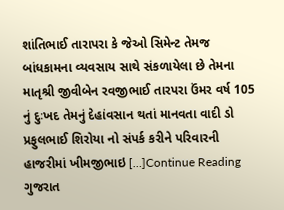શાંતિભાઈ તારાપરા કે જેઓ સિમેન્ટ તેમજ બાંધકામના વ્યવસાય સાથે સંકળાયેલા છે તેમના માતૃશ્રી જીવીબેન રવજીભાઈ તારપરા ઉંમર વર્ષ 105 નું દુઃખદ તેમનું દેહાંવસાન થતાં માનવતા વાદી ડો પ્રફુલભાઈ શિરોયા નો સંપર્ક કરીને પરિવારની હાજરીમાં ખીમજીભાઇ […]Continue Reading
ગુજરાત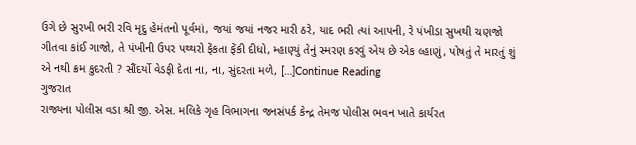ઉગે છે સુરખી ભરી રવિ મૃદુ હેમંતનો પૂર્વમાં, જયાં જયાં નજર મારી ઠરે, યાદ ભરી ત્યાં આપની, રે પંખીડા સુખથી ચણજો ગીતવા કાંઈ ગાજો, તે પંખીની ઉપર પથ્થરો ફેંકતા ફેંકી દીધો, મ્હાણ્યું તેનું સ્મરણ કરવું એય છે એક લ્હાણું, પોષતું તે મારતું શું એ નથી ક્રમ કુદરતી ? સૌંદર્યો વેડફી દેતા ના, ના, સુંદરતા મળે, […]Continue Reading
ગુજરાત
રાજ્યના પોલીસ વડા શ્રી જી. એસ. મલિકે ગૃહ વિભાગના જનસંપર્ક કેન્દ્ર તેમજ પોલીસ ભવન ખાતે કાર્યરત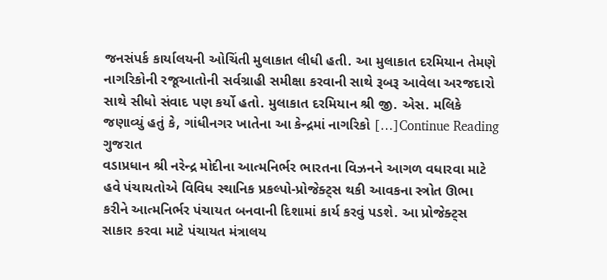જનસંપર્ક કાર્યાલયની ઓચિંતી મુલાકાત લીધી હતી. આ મુલાકાત દરમિયાન તેમણે નાગરિકોની રજૂઆતોની સર્વગ્રાહી સમીક્ષા કરવાની સાથે રૂબરૂ આવેલા અરજદારો સાથે સીધો સંવાદ પણ કર્યો હતો. મુલાકાત દરમિયાન શ્રી જી. એસ. મલિકે જણાવ્યું હતું કે, ગાંધીનગર ખાતેના આ કેન્દ્રમાં નાગરિકો […]Continue Reading
ગુજરાત
વડાપ્રધાન શ્રી નરેન્દ્ર મોદીના આત્મનિર્ભર ભારતના વિઝનને આગળ વધારવા માટે હવે પંચાયતોએ વિવિધ સ્થાનિક પ્રકલ્પો-પ્રોજેક્ટ્સ થકી આવકના સ્ત્રોત ઊભા કરીને આત્મનિર્ભર પંચાયત બનવાની દિશામાં કાર્ય કરવું પડશે. આ પ્રોજેક્ટ્સ સાકાર કરવા માટે પંચાયત મંત્રાલય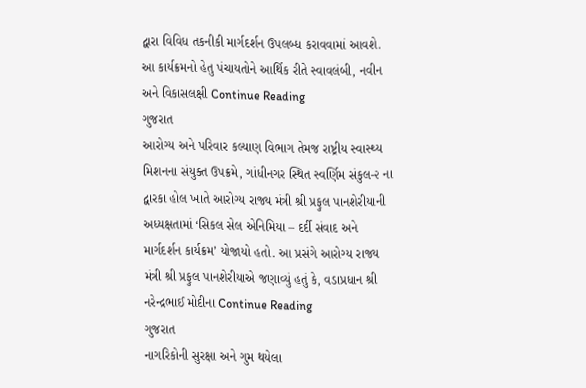દ્વારા વિવિધ તકનીકી માર્ગદર્શન ઉપલબ્ધ કરાવવામાં આવશે. આ કાર્યક્રમનો હેતુ પંચાયતોને આર્થિક રીતે સ્વાવલંબી, નવીન અને વિકાસલક્ષી Continue Reading
ગુજરાત
આરોગ્ય અને પરિવાર કલ્યાણ વિભાગ તેમજ રાષ્ટ્રીય સ્વાસ્થ્ય મિશનના સંયુક્ત ઉપક્રમે, ગાંધીનગર સ્થિત સ્વર્ણિમ સંકુલ-૨ ના દ્વારકા હોલ ખાતે આરોગ્ય રાજ્ય મંત્રી શ્રી પ્રફુલ પાનશેરીયાની અધ્યક્ષતામાં ‘સિકલ સેલ એનિમિયા – દર્દી સંવાદ અને માર્ગદર્શન કાર્યક્રમ’ યોજાયો હતો. આ પ્રસંગે આરોગ્ય રાજ્ય મંત્રી શ્રી પ્રફુલ પાનશેરીયાએ જણાવ્યું હતું કે, વડાપ્રધાન શ્રી નરેન્દ્રભાઈ મોદીના Continue Reading
ગુજરાત
નાગરિકોની સુરક્ષા અને ગુમ થયેલા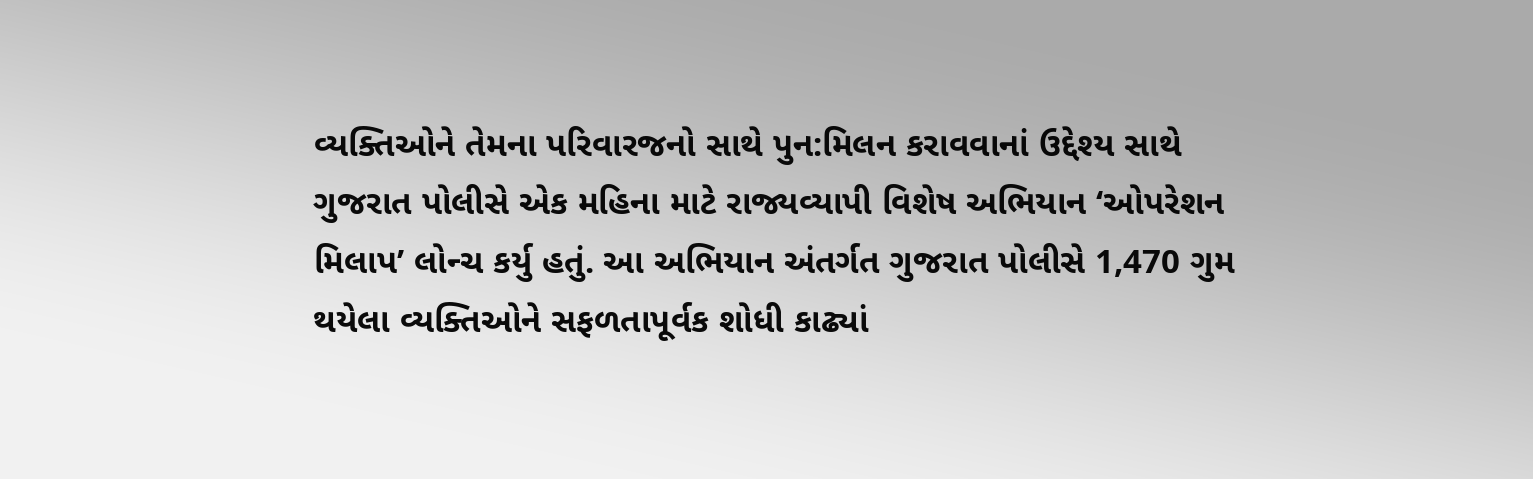વ્યક્તિઓને તેમના પરિવારજનો સાથે પુન:મિલન કરાવવાનાં ઉદ્દેશ્ય સાથે ગુજરાત પોલીસે એક મહિના માટે રાજ્યવ્યાપી વિશેષ અભિયાન ‘ઓપરેશન મિલાપ’ લોન્ચ કર્યુ હતું. આ અભિયાન અંતર્ગત ગુજરાત પોલીસે 1,470 ગુમ થયેલા વ્યક્તિઓને સફળતાપૂર્વક શોધી કાઢ્યાં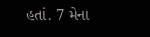હતાં. 7 મેના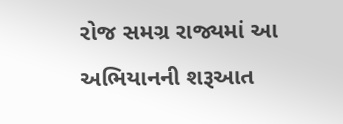રોજ સમગ્ર રાજ્યમાં આ અભિયાનની શરૂઆત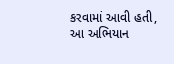કરવામાં આવી હતી, આ અભિયાન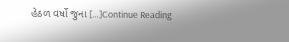હેઠળ વર્ષો જુના […]Continue Reading